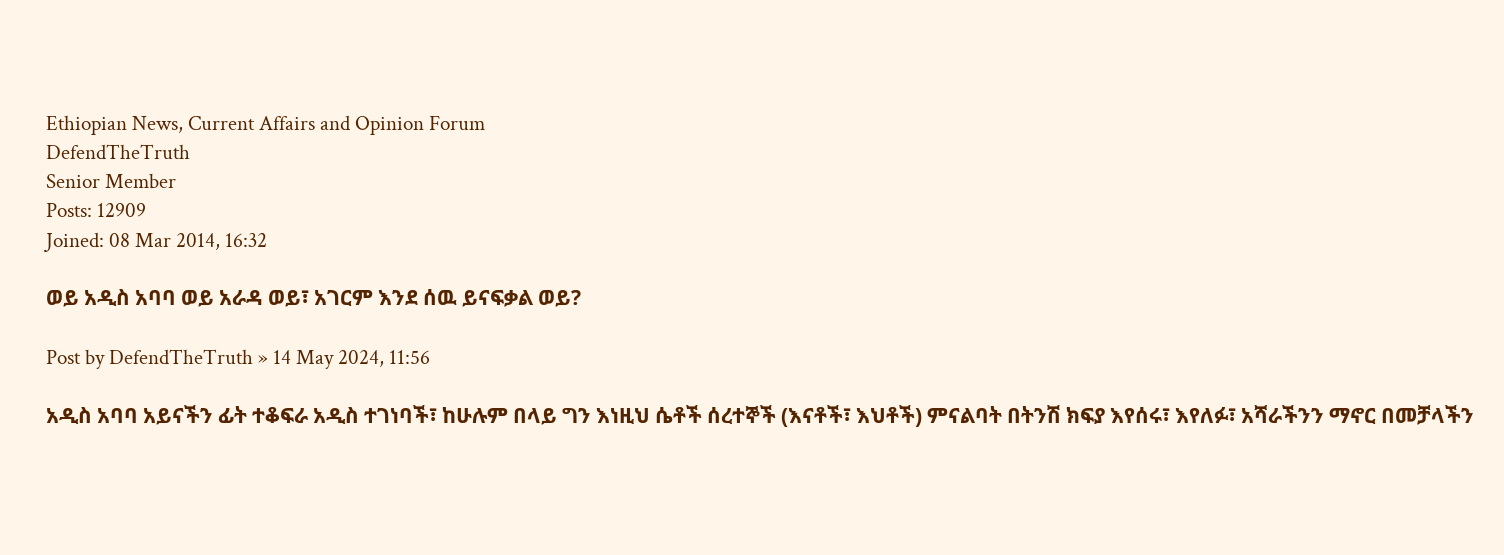Ethiopian News, Current Affairs and Opinion Forum
DefendTheTruth
Senior Member
Posts: 12909
Joined: 08 Mar 2014, 16:32

ወይ አዲስ አባባ ወይ አራዳ ወይ፣ አገርም እንደ ሰዉ ይናፍቃል ወይ?

Post by DefendTheTruth » 14 May 2024, 11:56

አዲስ አባባ አይናችን ፊት ተቆፍራ አዲስ ተገነባች፣ ከሁሉም በላይ ግን እነዚህ ሴቶች ሰረተኞች (እናቶች፣ እህቶች) ምናልባት በትንሽ ክፍያ እየሰሩ፣ እየለፉ፣ አሻራችንን ማኖር በመቻላችን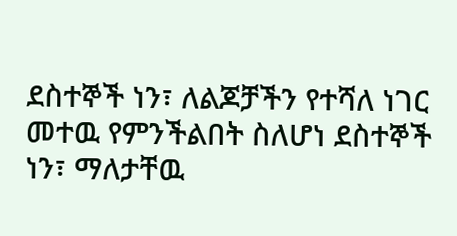ደስተኞች ነን፣ ለልጆቻችን የተሻለ ነገር መተዉ የምንችልበት ስለሆነ ደስተኞች ነን፣ ማለታቸዉ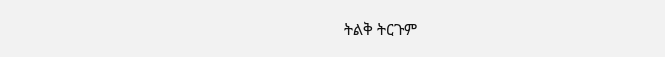ትልቅ ትርጉም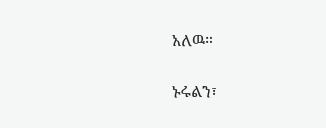አለዉ።

ኑሩልን፣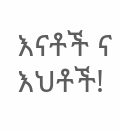እናቶች ና እህቶች!